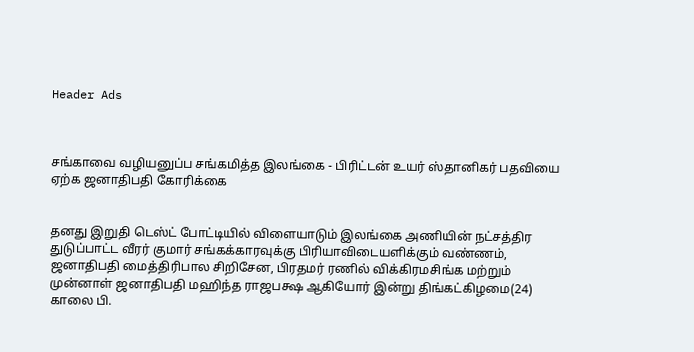Header Ads



சங்காவை வழியனுப்ப சங்கமித்த இலங்கை - பிரிட்டன் உயர் ஸ்தானிகர் பதவியை ஏற்க ஜனாதிபதி கோரிக்கை


தனது இறுதி டெஸ்ட் போட்டியில் விளையாடும் இலங்கை அணியின் நட்சத்திர துடுப்பாட்ட வீரர் குமார் சங்கக்காரவுக்கு பிரியாவிடையளிக்கும் வண்ணம், ஜனாதிபதி மைத்திரிபால சிறிசேன, பிரதமர் ரணில் விக்கிரமசிங்க மற்றும் முன்னாள் ஜனாதிபதி மஹிந்த ராஜபக்ஷ ஆகியோர் இன்று திங்கட்கிழமை(24) காலை பி.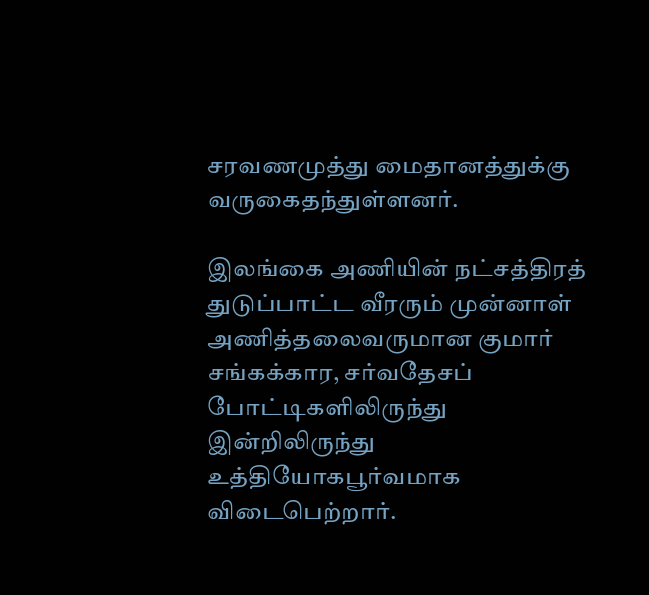சரவணமுத்து மைதானத்துக்கு வருகைதந்துள்ளனர்.

இலங்கை அணியின் நட்சத்திரத் துடுப்பாட்ட வீரரும் முன்னாள் அணித்தலைவருமான குமார் சங்கக்கார, சர்வதேசப் போட்டிகளிலிருந்து இன்றிலிருந்து உத்தியோகபூர்வமாக விடைபெற்றார்.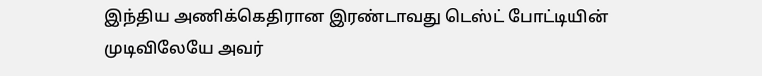இந்திய அணிக்கெதிரான இரண்டாவது டெஸ்ட் போட்டியின் முடிவிலேயே அவர்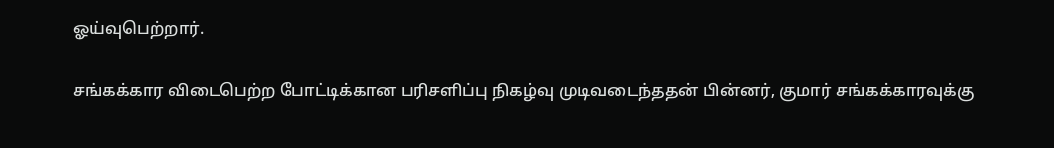ஓய்வுபெற்றார்.

சங்கக்கார விடைபெற்ற போட்டிக்கான பரிசளிப்பு நிகழ்வு முடிவடைந்ததன் பின்னர், குமார் சங்கக்காரவுக்கு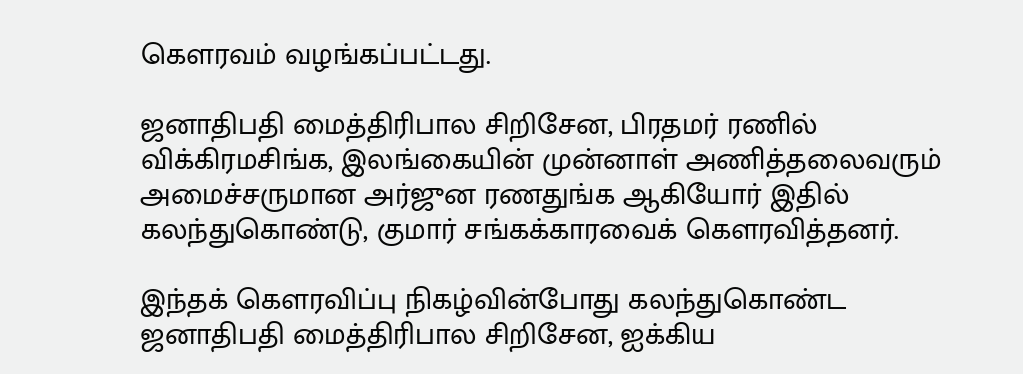கௌரவம் வழங்கப்பட்டது.

ஜனாதிபதி மைத்திரிபால சிறிசேன, பிரதமர் ரணில் விக்கிரமசிங்க, இலங்கையின் முன்னாள் அணித்தலைவரும் அமைச்சருமான அர்ஜுன ரணதுங்க ஆகியோர் இதில் கலந்துகொண்டு, குமார் சங்கக்காரவைக் கௌரவித்தனர்.

இந்தக் கௌரவிப்பு நிகழ்வின்போது கலந்துகொண்ட ஜனாதிபதி மைத்திரிபால சிறிசேன, ஐக்கிய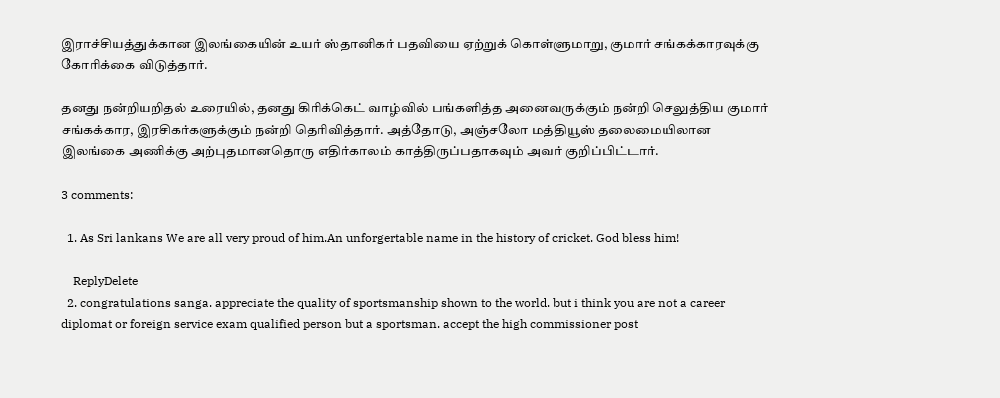இராச்சியத்துக்கான இலங்கையின் உயர் ஸ்தானிகர் பதவியை ஏற்றுக் கொள்ளுமாறு, குமார் சங்கக்காரவுக்கு கோரிக்கை விடுத்தார்.

தனது நன்றியறிதல் உரையில், தனது கிரிக்கெட் வாழ்வில் பங்களித்த அனைவருக்கும் நன்றி செலுத்திய குமார் சங்கக்கார, இரசிகர்களுக்கும் நன்றி தெரிவித்தார். அத்தோடு, அஞ்சலோ மத்தியூஸ் தலைமையிலான இலங்கை அணிக்கு அற்புதமானதொரு எதிர்காலம் காத்திருப்பதாகவும் அவர் குறிப்பிட்டார்.

3 comments:

  1. As Sri lankans We are all very proud of him.An unforgertable name in the history of cricket. God bless him!

    ReplyDelete
  2. congratulations sanga. appreciate the quality of sportsmanship shown to the world. but i think you are not a career diplomat or foreign service exam qualified person but a sportsman. accept the high commissioner post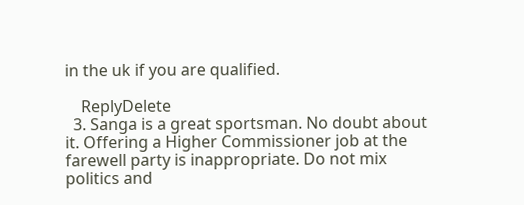in the uk if you are qualified.

    ReplyDelete
  3. Sanga is a great sportsman. No doubt about it. Offering a Higher Commissioner job at the farewell party is inappropriate. Do not mix politics and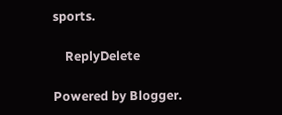sports.

    ReplyDelete

Powered by Blogger.